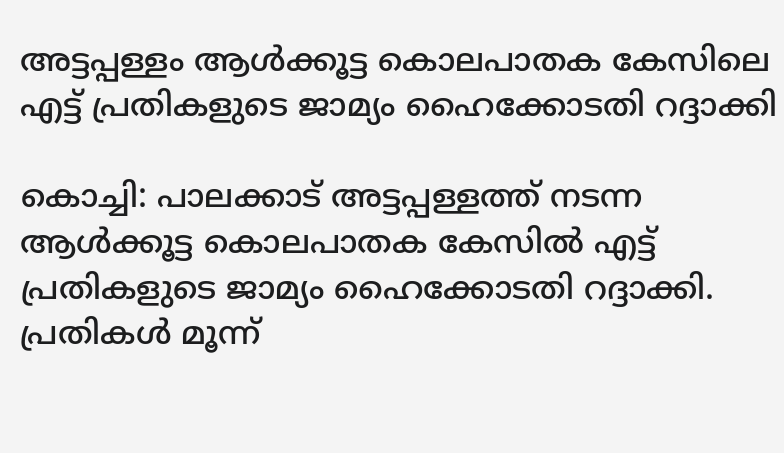അട്ടപ്പള്ളം ആൾക്കൂട്ട കൊലപാതക കേസിലെ എട്ട് പ്രതികളുടെ ജാമ്യം ഹൈക്കോടതി റദ്ദാക്കി

കൊച്ചി: പാലക്കാട് അട്ടപ്പള്ളത്ത് നടന്ന ആൾക്കൂട്ട കൊലപാതക കേസിൽ എട്ട് പ്രതികളുടെ ജാമ്യം ഹൈക്കോടതി റദ്ദാക്കി. പ്രതികൾ മൂന്ന്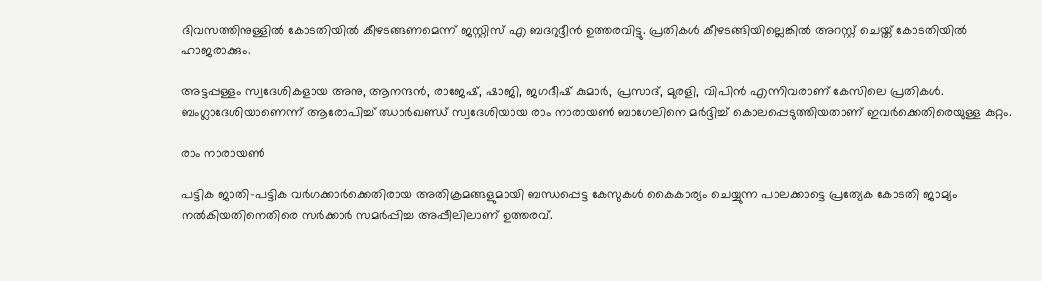ദിവസത്തിനുള്ളിൽ കോടതിയിൽ കീഴടങ്ങണമെന്ന് ജസ്റ്റിസ് എ ബദറുദ്ദീൻ ഉത്തരവിട്ടു. പ്രതികൾ കീഴടങ്ങിയില്ലെങ്കിൽ അറസ്റ്റ് ചെയ്ത് കോടതിയിൽ ഹാജരാക്കും.

അട്ടപ്പള്ളം സ്വദേശികളായ അനു, ആനന്ദൻ, രാജേഷ്, ഷാജി, ജഗദീഷ് കുമാർ, പ്രസാദ്, മുരളി, വിപിൻ എന്നിവരാണ് കേസിലെ പ്രതികൾ. ബംഗ്ലാദേശിയാണെന്ന് ആരോപിച്ച് ഝാർഖണ്ഡ് സ്വദേശിയായ രാം നാരായൺ ബാഗേലിനെ മർദ്ദിച്ച് കൊലപ്പെടുത്തിയതാണ് ഇവര്‍ക്കെതിരെയുള്ള കുറ്റം.

രാം നാരായൺ

പട്ടിക ജാതി-പട്ടിക വർഗക്കാർക്കെതിരായ അതിക്രമങ്ങളുമായി ബന്ധപ്പെട്ട കേസുകൾ കൈകാര്യം ചെയ്യുന്ന പാലക്കാട്ടെ പ്രത്യേക കോടതി ജാമ്യം നൽകിയതിനെതിരെ സർക്കാർ സമർപ്പിച്ച അപ്പീലിലാണ് ഉത്തരവ്.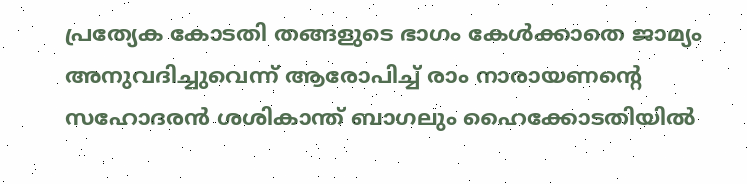പ്രത്യേക കോടതി തങ്ങളുടെ ഭാഗം കേൾക്കാതെ ജാമ്യം അനുവദിച്ചുവെന്ന് ആരോപിച്ച് രാം നാരായണന്റെ സഹോദരൻ ശശികാന്ത് ബാഗലും ഹൈക്കോടതിയിൽ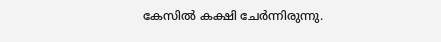കേസിൽ കക്ഷി ചേർന്നിരുന്നു.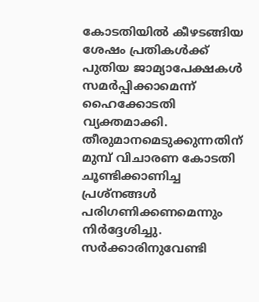കോടതിയില്‍ കീഴടങ്ങിയ ശേഷം പ്രതികൾക്ക് പുതിയ ജാമ്യാപേക്ഷകൾ സമർപ്പിക്കാമെന്ന് ഹൈക്കോടതി വ്യക്തമാക്കി. തീരുമാനമെടുക്കുന്നതിന് മുമ്പ് വിചാരണ കോടതി ചൂണ്ടിക്കാണിച്ച പ്രശ്നങ്ങൾ പരിഗണിക്കണമെന്നും നിർദ്ദേശിച്ചു. സർക്കാരിനുവേണ്ടി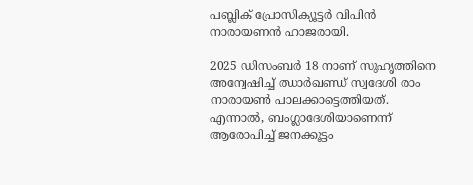പബ്ലിക് പ്രോസിക്യൂട്ടർ വിപിൻ നാരായണൻ ഹാജരായി.

2025 ഡിസംബർ 18 നാണ് സുഹൃത്തിനെ അന്വേഷിച്ച് ഝാര്‍ഖണ്ഡ് സ്വദേശി രാം നാരായണ്‍ പാലക്കാട്ടെത്തിയത്. എന്നാല്‍, ബംഗ്ലാദേശിയാണെന്ന് ആരോപിച്ച് ജനക്കൂട്ടം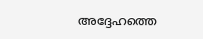അദ്ദേഹത്തെ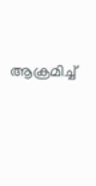ആക്രമിച്ച്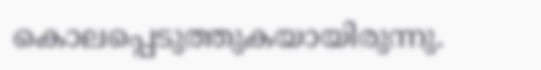കൊലപ്പെടുത്തുകയായിരുന്നു.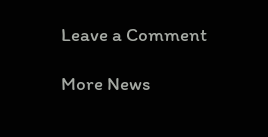Leave a Comment

More News